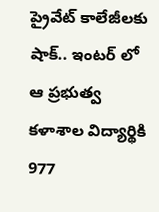ప్రైవేట్ కాలేజీలకు షాక్.. ఇంటర్ లో ఆ ప్రభుత్వ కళాశాల విద్యార్థికి 977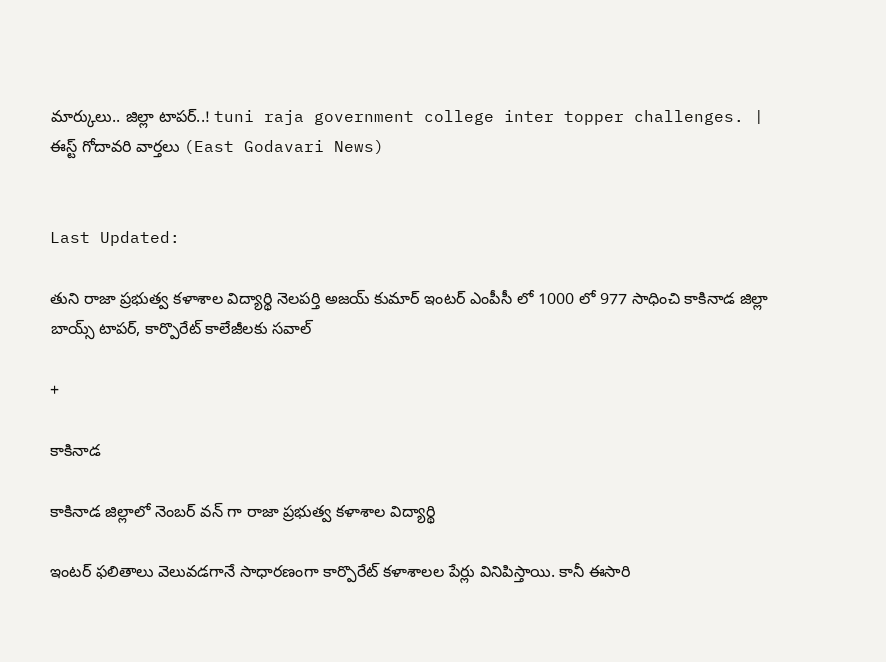మార్కులు.. జిల్లా టాపర్..! tuni raja government college inter topper challenges. | ఈస్ట్ గోదావరి వార్తలు (East Godavari News)


Last Updated:

తుని రాజా ప్రభుత్వ కళాశాల విద్యార్థి నెలపర్తి అజయ్ కుమార్ ఇంటర్ ఎంపీసీ లో 1000 లో 977 సాధించి కాకినాడ జిల్లా బాయ్స్ టాపర్, కార్పొరేట్ కాలేజీలకు సవాల్

+

కాకినాడ

కాకినాడ జిల్లాలో నెంబర్ వన్ గా రాజా ప్రభుత్వ కళాశాల విద్యార్థి

ఇంటర్ ఫలితాలు వెలువడగానే సాధారణంగా కార్పొరేట్ కళాశాలల పేర్లు వినిపిస్తాయి. కానీ ఈసారి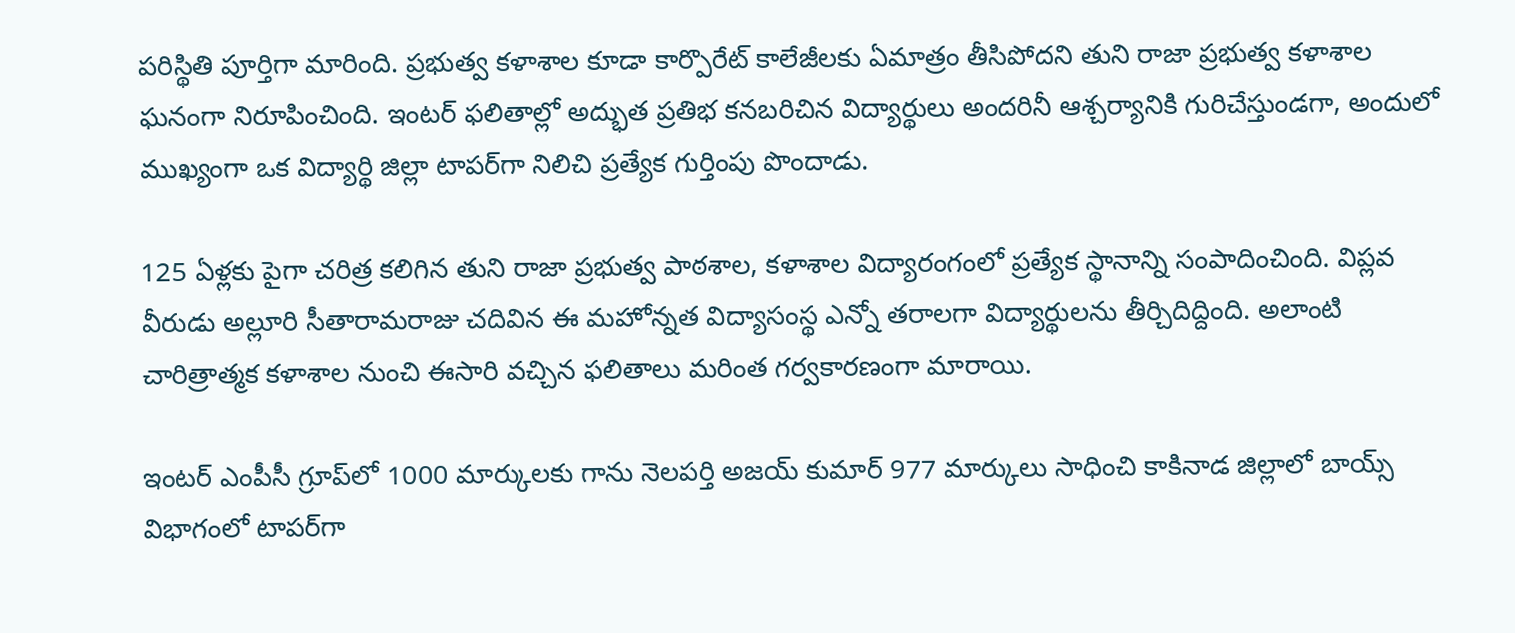పరిస్థితి పూర్తిగా మారింది. ప్రభుత్వ కళాశాల కూడా కార్పొరేట్ కాలేజీలకు ఏమాత్రం తీసిపోదని తుని రాజా ప్రభుత్వ కళాశాల ఘనంగా నిరూపించింది. ఇంటర్ ఫలితాల్లో అద్భుత ప్రతిభ కనబరిచిన విద్యార్థులు అందరినీ ఆశ్చర్యానికి గురిచేస్తుండగా, అందులో ముఖ్యంగా ఒక విద్యార్థి జిల్లా టాపర్‌గా నిలిచి ప్రత్యేక గుర్తింపు పొందాడు.

125 ఏళ్లకు పైగా చరిత్ర కలిగిన తుని రాజా ప్రభుత్వ పాఠశాల, కళాశాల విద్యారంగంలో ప్రత్యేక స్థానాన్ని సంపాదించింది. విప్లవ వీరుడు అల్లూరి సీతారామరాజు చదివిన ఈ మహోన్నత విద్యాసంస్థ ఎన్నో తరాలగా విద్యార్థులను తీర్చిదిద్దింది. అలాంటి చారిత్రాత్మక కళాశాల నుంచి ఈసారి వచ్చిన ఫలితాలు మరింత గర్వకారణంగా మారాయి.

ఇంటర్ ఎంపీసీ గ్రూప్‌లో 1000 మార్కులకు గాను నెలపర్తి అజయ్ కుమార్ 977 మార్కులు సాధించి కాకినాడ జిల్లాలో బాయ్స్ విభాగంలో టాపర్‌గా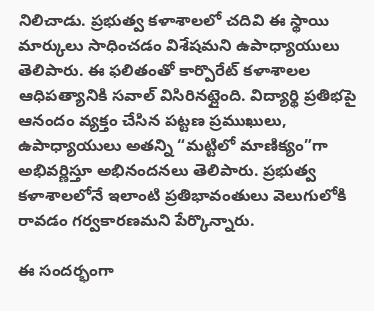నిలిచాడు. ప్రభుత్వ కళాశాలలో చదివి ఈ స్థాయి మార్కులు సాధించడం విశేషమని ఉపాధ్యాయులు తెలిపారు. ఈ ఫలితంతో కార్పొరేట్ కళాశాలల ఆధిపత్యానికి సవాల్ విసిరినట్లైంది. విద్యార్థి ప్రతిభపై ఆనందం వ్యక్తం చేసిన పట్టణ ప్రముఖులు, ఉపాధ్యాయులు అతన్ని “మట్టిలో మాణిక్యం”గా అభివర్ణిస్తూ అభినందనలు తెలిపారు. ప్రభుత్వ కళాశాలలోనే ఇలాంటి ప్రతిభావంతులు వెలుగులోకి రావడం గర్వకారణమని పేర్కొన్నారు.

ఈ సందర్భంగా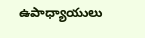ఉపాధ్యాయులు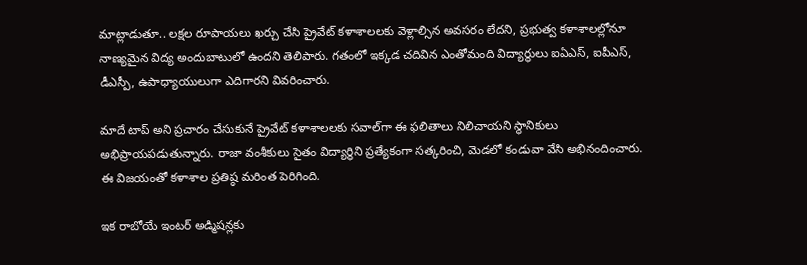మాట్లాడుతూ.. లక్షల రూపాయలు ఖర్చు చేసి ప్రైవేట్ కళాశాలలకు వెళ్లాల్సిన అవసరం లేదని, ప్రభుత్వ కళాశాలల్లోనూ నాణ్యమైన విద్య అందుబాటులో ఉందని తెలిపారు. గతంలో ఇక్కడ చదివిన ఎంతోమంది విద్యార్థులు ఐఏఎస్, ఐపీఎస్, డీఎస్పీ, ఉపాధ్యాయులుగా ఎదిగారని వివరించారు.

మాదే టాప్ అని ప్రచారం చేసుకునే ప్రైవేట్ కళాశాలలకు సవాల్‌గా ఈ ఫలితాలు నిలిచాయని స్థానికులు అభిప్రాయపడుతున్నారు. రాజా వంశీకులు సైతం విద్యార్థిని ప్రత్యేకంగా సత్కరించి, మెడలో కండువా వేసి అభినందించారు. ఈ విజయంతో కళాశాల ప్రతిష్ఠ మరింత పెరిగింది.

ఇక రాబోయే ఇంటర్ అడ్మిషన్లకు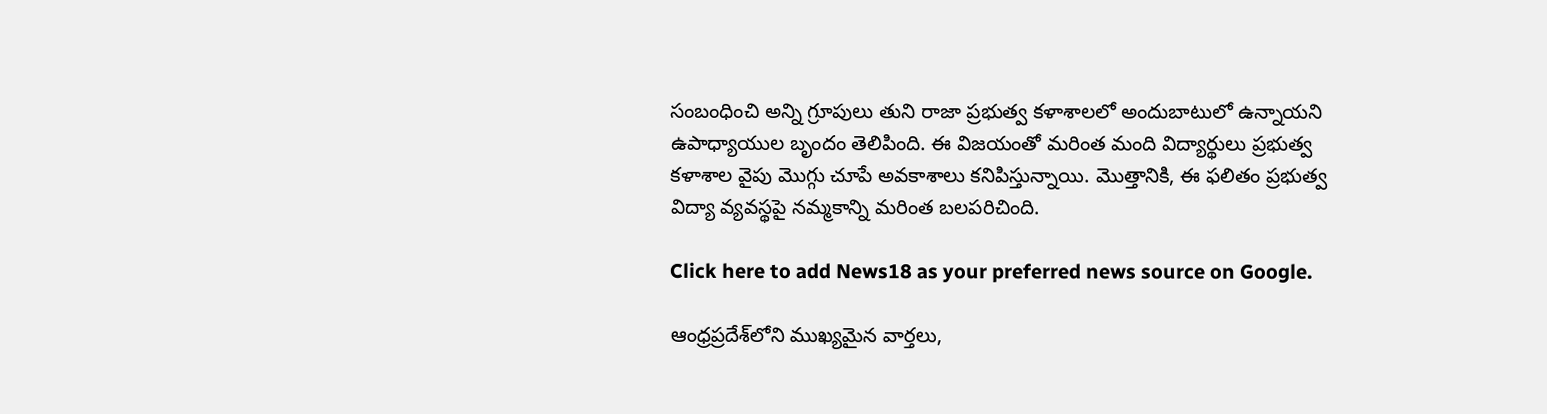సంబంధించి అన్ని గ్రూపులు తుని రాజా ప్రభుత్వ కళాశాలలో అందుబాటులో ఉన్నాయని ఉపాధ్యాయుల బృందం తెలిపింది. ఈ విజయంతో మరింత మంది విద్యార్థులు ప్రభుత్వ కళాశాల వైపు మొగ్గు చూపే అవకాశాలు కనిపిస్తున్నాయి. మొత్తానికి, ఈ ఫలితం ప్రభుత్వ విద్యా వ్యవస్థపై నమ్మకాన్ని మరింత బలపరిచింది.

Click here to add News18 as your preferred news source on Google.

ఆంధ్రప్రదేశ్‌లోని ముఖ్యమైన వార్తలు,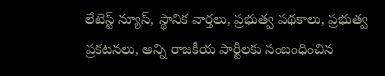లేటెస్ట్ న్యూస్, స్థానిక వార్తలు, ప్రభుత్వ పథకాలు, ప్రభుత్వ ప్రకటనలు, అన్ని రాజకీయ పార్టీలకు సంబంధించిన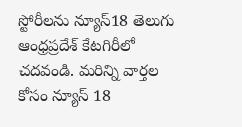స్టోరీలను న్యూస్18 తెలుగు ఆంధ్రప్రదేశ్ కేటగిరీలో చదవండి. మరిన్ని వార్తల కోసం న్యూస్ 18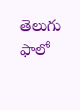తెలుగు ఫాలో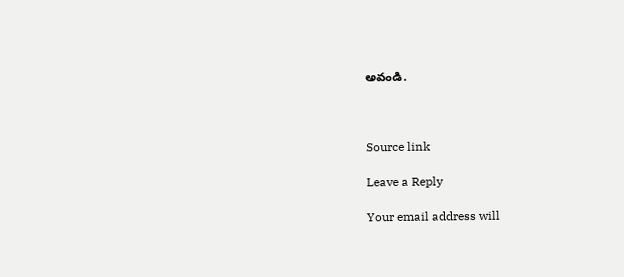అవండి.



Source link

Leave a Reply

Your email address will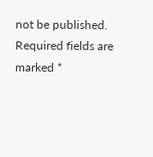not be published. Required fields are marked *